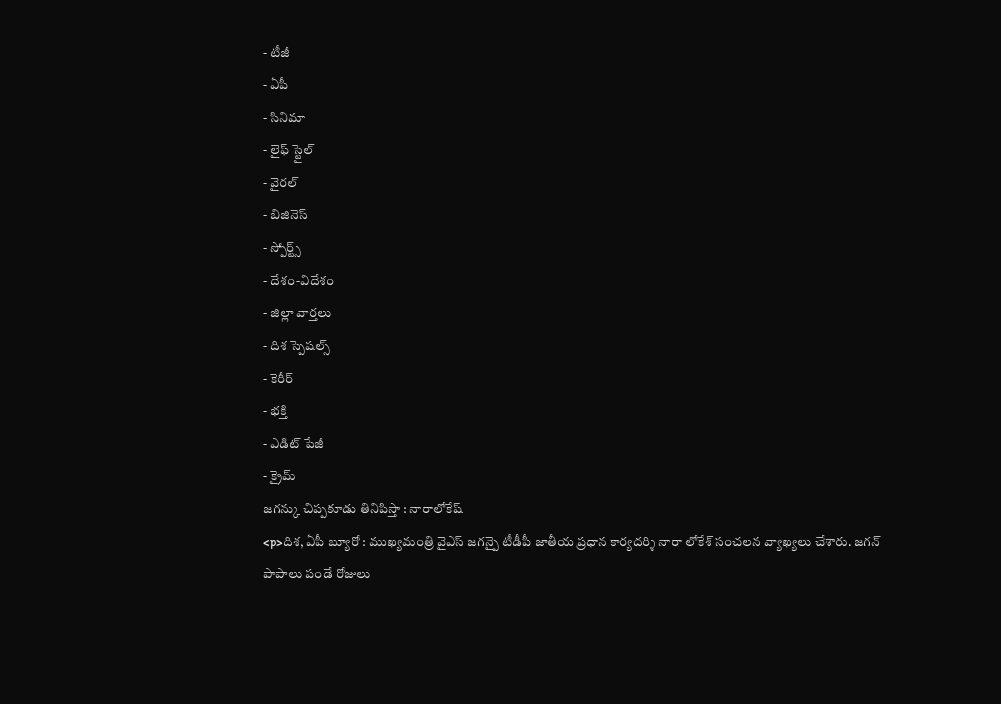- టీజీ
- ఏపీ
- సినిమా
- లైఫ్ స్టైల్
- వైరల్
- బిజినెస్
- స్పోర్ట్స్
- దేశం-విదేశం
- జిల్లా వార్తలు
- దిశ స్పెషల్స్
- కెరీర్
- భక్తి
- ఎడిట్ పేజీ
- క్రైమ్
జగన్కు చిప్పకూడు తినిపిస్తా : నారాలోకేష్
<p>దిశ, ఏపీ బ్యూరో : ముఖ్యమంత్రి వైఎస్ జగన్పై టీడీపీ జాతీయ ప్రధాన కార్యదర్శి నారా లోకేశ్ సంచలన వ్యాఖ్యలు చేశారు. జగన్ పాపాలు పండే రోజులు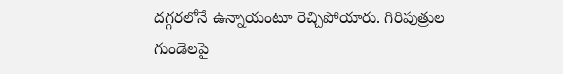దగ్గరలోనే ఉన్నాయంటూ రెచ్చిపోయారు. గిరిపుత్రుల గుండెలపై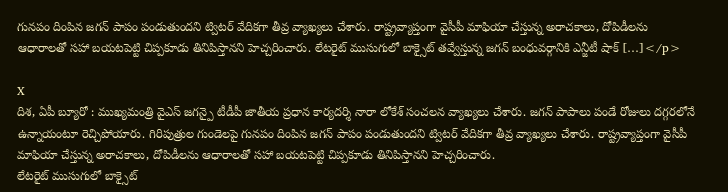గునపం దింపిన జగన్ పాపం పండుతుందని ట్విటర్ వేదికగా తీవ్ర వ్యాఖ్యలు చేశారు. రాష్ట్రవ్యాప్తంగా వైసీపీ మాఫియా చేస్తున్న అరాచకాలు, దోపిడీలను ఆధారాలతో సహా బయటపెట్టి చిప్పకూడు తినిపిస్తానని హెచ్చరించారు. లేటరైట్ ముసుగులో బాక్సైట్ తవ్వేస్తున్న జగన్ బంధువర్గానికి ఎన్జీటీ షాక్ […]</p>

X
దిశ, ఏపీ బ్యూరో : ముఖ్యమంత్రి వైఎస్ జగన్పై టీడీపీ జాతీయ ప్రధాన కార్యదర్శి నారా లోకేశ్ సంచలన వ్యాఖ్యలు చేశారు. జగన్ పాపాలు పండే రోజులు దగ్గరలోనే ఉన్నాయంటూ రెచ్చిపోయారు. గిరిపుత్రుల గుండెలపై గునపం దింపిన జగన్ పాపం పండుతుందని ట్విటర్ వేదికగా తీవ్ర వ్యాఖ్యలు చేశారు. రాష్ట్రవ్యాప్తంగా వైసీపీ మాఫియా చేస్తున్న అరాచకాలు, దోపిడీలను ఆధారాలతో సహా బయటపెట్టి చిప్పకూడు తినిపిస్తానని హెచ్చరించారు.
లేటరైట్ ముసుగులో బాక్సైట్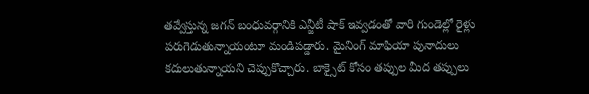తవ్వేస్తున్న జగన్ బంధువర్గానికి ఎన్జీటీ షాక్ ఇవ్వడంతో వారి గుండెల్లో రైళ్లు పరుగెడుతున్నాయంటూ మండిపడ్డారు. మైనింగ్ మాఫియా పునాదులు కదులుతున్నాయని చెప్పుకొచ్చారు. బాక్సైట్ కోసం తప్పుల మీద తప్పులు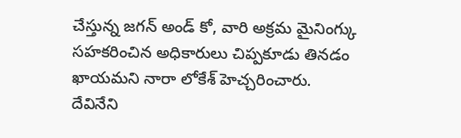చేస్తున్న జగన్ అండ్ కో, వారి అక్రమ మైనింగ్కు సహకరించిన అధికారులు చిప్పకూడు తినడం ఖాయమని నారా లోకేశ్ హెచ్చరించారు.
దేవినేని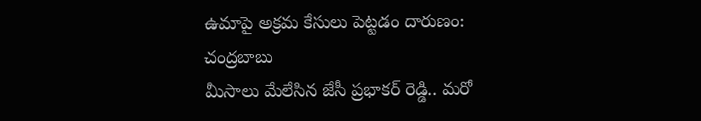ఉమాపై అక్రమ కేసులు పెట్టడం దారుణం: చంద్రబాబు
మీసాలు మేలేసిన జేసీ ప్రభాకర్ రెడ్డి.. మరో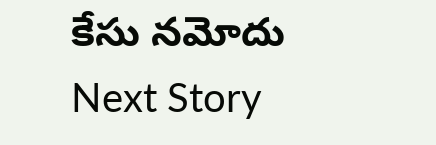కేసు నమోదు
Next Story